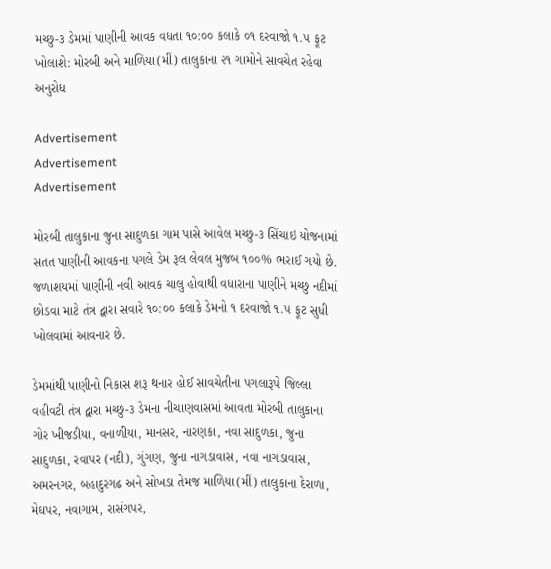મચ્છુ-૩ ડેમમાં પાણીની આવક વધતા ૧૦:૦૦ કલાકે ૦૧ દરવાજો ૧.૫ ફૂટ ખોલાશે: મોરબી અને માળિયા(મીં) તાલુકાના ૨૧ ગામોને સાવચેત રહેવા અનુરોધ

Advertisement
Advertisement
Advertisement

મોરબી તાલુકાના જુના સાદુળકા ગામ પાસે આવેલ મચ્છુ-૩ સિંચાઇ યોજનામાં સતત પાણીની આવકના પગલે ડેમ રૂલ લેવલ મુજબ ૧૦૦% ભરાઈ ગયો છે. જળાશયમાં પાણીની નવી આવક ચાલુ હોવાથી વધારાના પાણીને મચ્છુ નદીમાં છોડવા માટે તંત્ર દ્વારા સવારે ૧૦:૦૦ કલાકે ડેમનો ૧ દરવાજો ૧.૫ ફૂટ સુધી ખોલવામાં આવનાર છે.

ડેમમાંથી પાણીનો નિકાસ શરૂ થનાર હોઈ સાવચેતીના પગલારૂપે જિલ્લા વહીવટી તંત્ર દ્વારા મચ્છુ-૩ ડેમના નીચાણવાસમાં આવતા મોરબી તાલુકાના ગોર ખીજડીયા, વનાળીયા, માનસર, નારણકા, નવા સાદુળકા, જુના સાદુળકા, રવાપર (નદી), ગુંગણ, જુના નાગડાવાસ, નવા નાગડાવાસ, અમરનગર, બહાદુરગઢ અને સોખડા તેમજ માળિયા(મીં) તાલુકાના દેરાળા, મેઘપર, નવાગામ, રાસંગપર,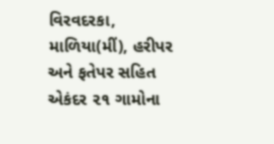વિરવદરકા, માળિયા(મીં), હરીપર અને ફતેપર સહિત એકંદર ૨૧ ગામોના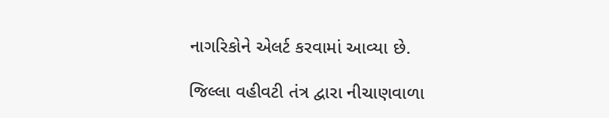નાગરિકોને એલર્ટ કરવામાં આવ્યા છે.

જિલ્લા વહીવટી તંત્ર દ્વારા નીચાણવાળા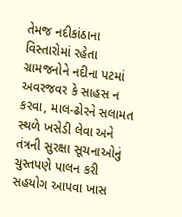તેમજ નદીકાંઠાના વિસ્તારોમાં રહેતા ગ્રામજનોને નદીના પટમાં અવરજવર કે સાહસ ન કરવા, માલ-ઢોરને સલામત સ્થળે ખસેડી લેવા અને તંત્રની સુરક્ષા સૂચનાઓનું ચુસ્તપણે પાલન કરી સહયોગ આપવા ખાસ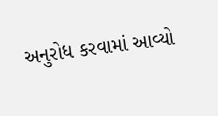અનુરોધ કરવામાં આવ્યો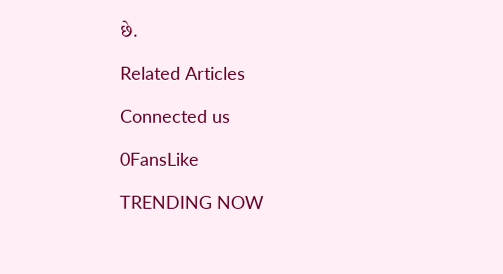છે.

Related Articles

Connected us

0FansLike

TRENDING NOW